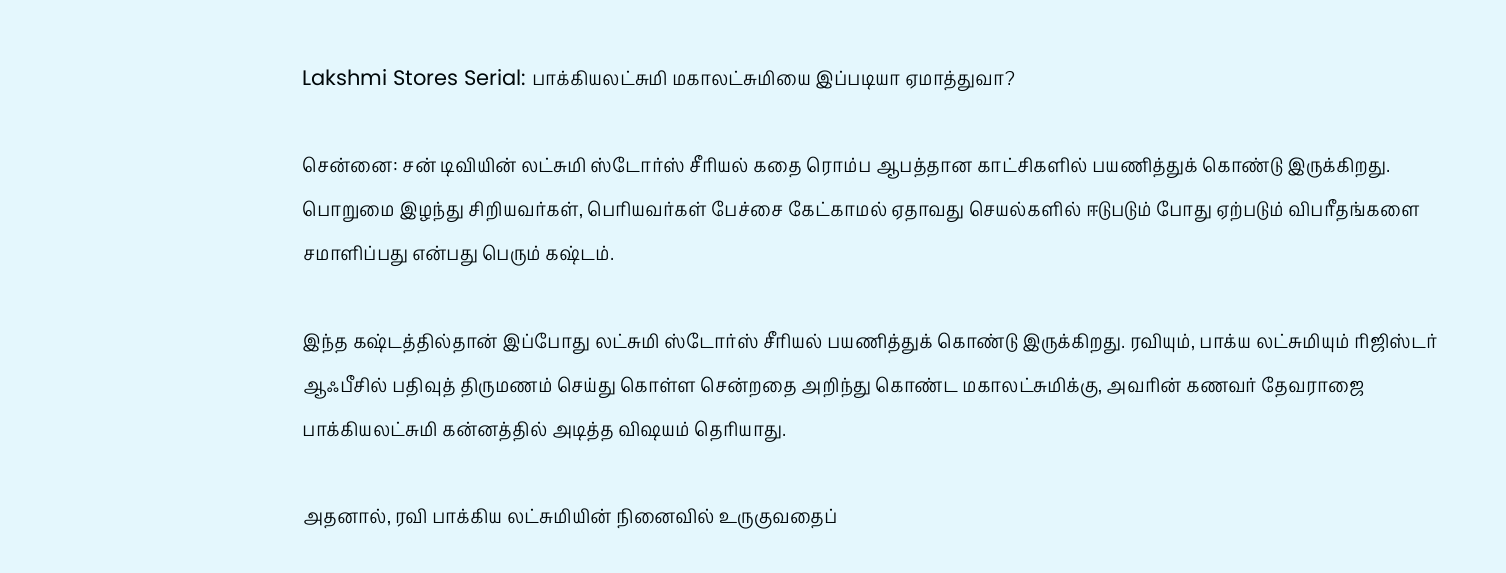Lakshmi Stores Serial: பாக்கியலட்சுமி மகாலட்சுமியை இப்படியா ஏமாத்துவா?

சென்னை: சன் டிவியின் லட்சுமி ஸ்டோர்ஸ் சீரியல் கதை ரொம்ப ஆபத்தான காட்சிகளில் பயணித்துக் கொண்டு இருக்கிறது. பொறுமை இழந்து சிறியவர்கள், பெரியவர்கள் பேச்சை கேட்காமல் ஏதாவது செயல்களில் ஈடுபடும் போது ஏற்படும் விபரீதங்களை சமாளிப்பது என்பது பெரும் கஷ்டம்.

இந்த கஷ்டத்தில்தான் இப்போது லட்சுமி ஸ்டோர்ஸ் சீரியல் பயணித்துக் கொண்டு இருக்கிறது. ரவியும், பாக்ய லட்சுமியும் ரிஜிஸ்டர் ஆஃபீசில் பதிவுத் திருமணம் செய்து கொள்ள சென்றதை அறிந்து கொண்ட மகாலட்சுமிக்கு, அவரின் கணவர் தேவராஜை பாக்கியலட்சுமி கன்னத்தில் அடித்த விஷயம் தெரியாது.

அதனால், ரவி பாக்கிய லட்சுமியின் நினைவில் உருகுவதைப்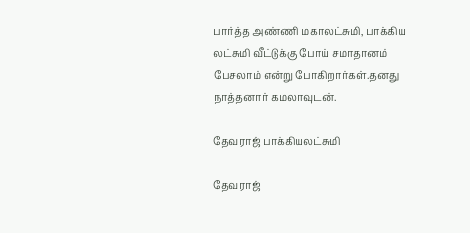பார்த்த அண்ணி மகாலட்சுமி, பாக்கிய லட்சுமி வீட்டுக்கு போய் சமாதானம் பேசலாம் என்று போகிறார்கள்.தனது நாத்தனார் கமலாவுடன்.

தேவராஜ் பாக்கியலட்சுமி

தேவராஜ்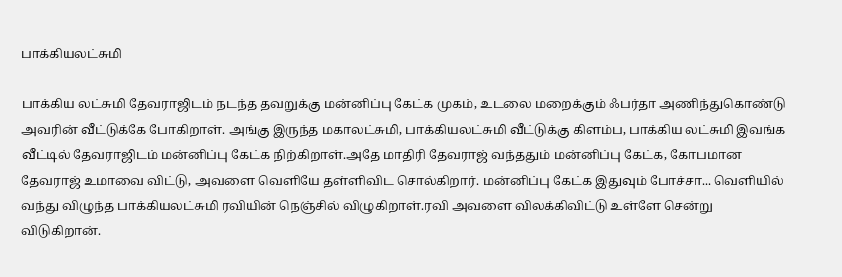பாக்கியலட்சுமி

பாக்கிய லட்சுமி தேவராஜிடம் நடந்த தவறுக்கு மன்னிப்பு கேட்க முகம், உடலை மறைக்கும் ஃபர்தா அணிந்துகொண்டு அவரின் வீட்டுக்கே போகிறாள். அங்கு இருந்த மகாலட்சுமி, பாக்கியலட்சுமி வீட்டுக்கு கிளம்ப, பாக்கிய லட்சுமி இவங்க வீட்டில் தேவராஜிடம் மன்னிப்பு கேட்க நிற்கிறாள்.அதே மாதிரி தேவராஜ் வந்ததும் மன்னிப்பு கேட்க, கோபமான தேவராஜ் உமாவை விட்டு, அவளை வெளியே தள்ளிவிட சொல்கிறார். மன்னிப்பு கேட்க இதுவும் போச்சா... வெளியில் வந்து விழுந்த பாக்கியலட்சுமி ரவியின் நெஞ்சில் விழுகிறாள்.ரவி அவளை விலக்கிவிட்டு உள்ளே சென்று விடுகிறான்.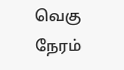வெகு நேரம்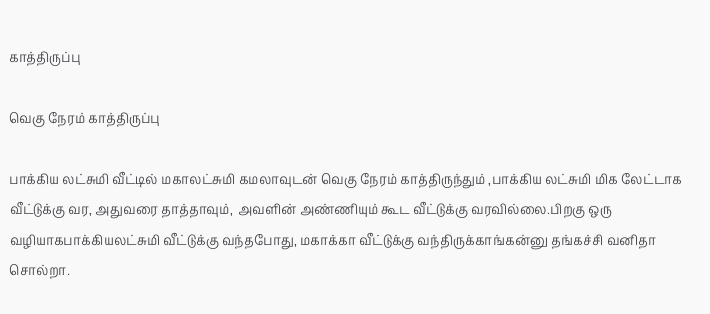காத்திருப்பு

வெகு நேரம் காத்திருப்பு

பாக்கிய லட்சுமி வீட்டில் மகாலட்சுமி கமலாவுடன் வெகு நேரம் காத்திருந்தும் ,பாக்கிய லட்சுமி மிக லேட்டாக வீட்டுக்கு வர, அதுவரை தாத்தாவும், அவளின் அண்ணியும் கூட வீட்டுக்கு வரவில்லை.பிறகு ஒரு வழியாகபாக்கியலட்சுமி வீட்டுக்கு வந்தபோது, மகாக்கா வீட்டுக்கு வந்திருக்காங்கன்னு தங்கச்சி வனிதா சொல்றா.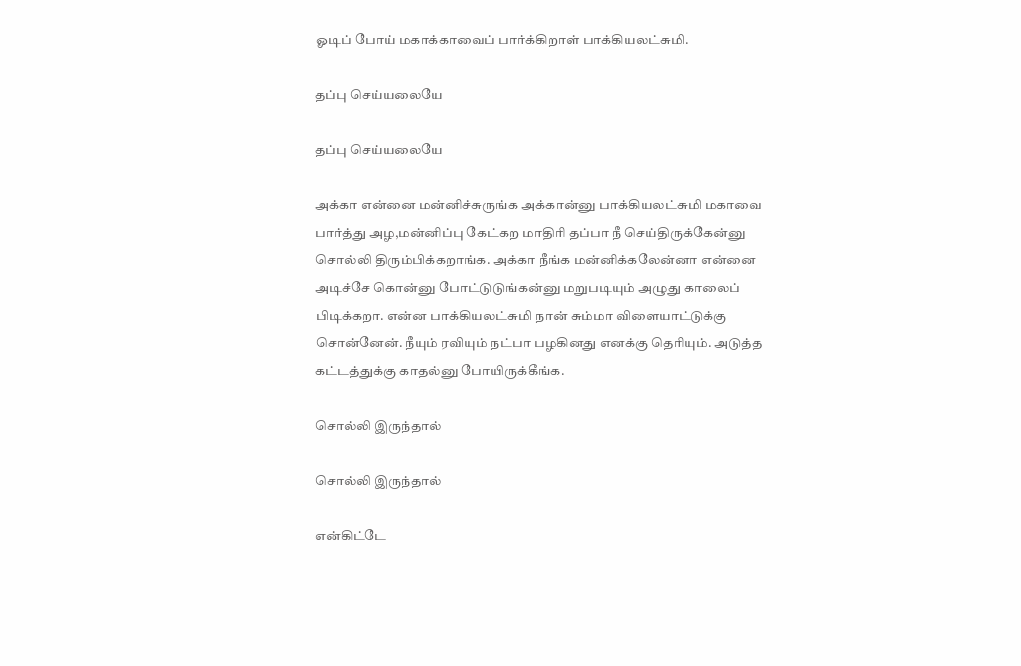ஓடிப் போய் மகாக்காவைப் பார்க்கிறாள் பாக்கியலட்சுமி.

தப்பு செய்யலையே

தப்பு செய்யலையே

அக்கா என்னை மன்னிச்சுருங்க அக்கான்னு பாக்கியலட்சுமி மகாவை பார்த்து அழ,மன்னிப்பு கேட்கற மாதிரி தப்பா நீ செய்திருக்கேன்னு சொல்லி திரும்பிக்கறாங்க. அக்கா நீங்க மன்னிக்கலேன்னா என்னை அடிச்சே கொன்னு போட்டுடுங்கன்னு மறுபடியும் அழுது காலைப் பிடிக்கறா. என்ன பாக்கியலட்சுமி நான் சும்மா விளையாட்டுக்கு சொன்னேன். நீயும் ரவியும் நட்பா பழகினது எனக்கு தெரியும். அடுத்த கட்டத்துக்கு காதல்னு போயிருக்கீங்க.

சொல்லி இருந்தால்

சொல்லி இருந்தால்

என்கிட்டே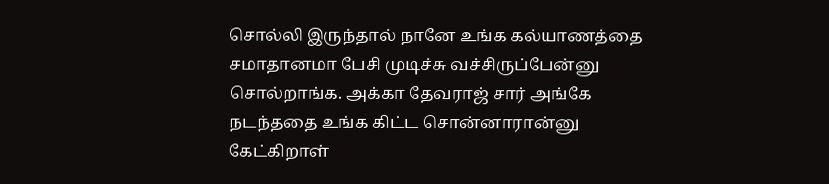சொல்லி இருந்தால் நானே உங்க கல்யாணத்தை சமாதானமா பேசி முடிச்சு வச்சிருப்பேன்னு சொல்றாங்க. அக்கா தேவராஜ் சார் அங்கே நடந்ததை உங்க கிட்ட சொன்னாரான்னு கேட்கிறாள்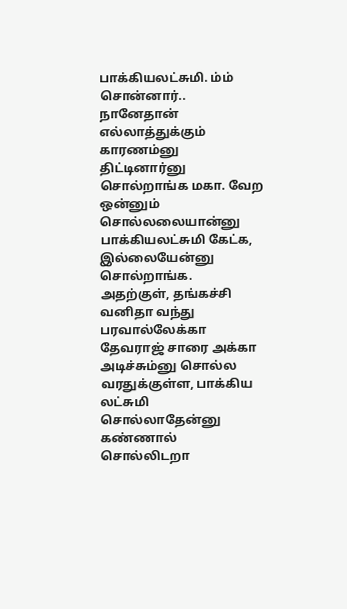பாக்கியலட்சுமி. ம்ம் சொன்னார்.. நானேதான் எல்லாத்துக்கும் காரணம்னு திட்டினார்னு சொல்றாங்க மகா. வேற ஒன்னும் சொல்லலையான்னு பாக்கியலட்சுமி கேட்க, இல்லையேன்னு சொல்றாங்க. அதற்குள், தங்கச்சி வனிதா வந்து பரவால்லேக்கா தேவராஜ் சாரை அக்கா அடிச்சும்னு சொல்ல வரதுக்குள்ள, பாக்கிய லட்சுமி சொல்லாதேன்னு கண்ணால் சொல்லிடறா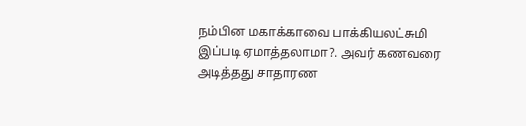நம்பின மகாக்காவை பாக்கியலட்சுமி இப்படி ஏமாத்தலாமா?. அவர் கணவரை அடித்தது சாதாரண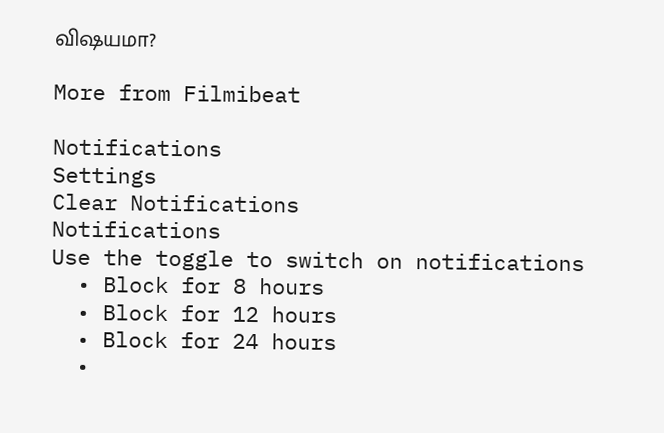விஷயமா?

More from Filmibeat

Notifications
Settings
Clear Notifications
Notifications
Use the toggle to switch on notifications
  • Block for 8 hours
  • Block for 12 hours
  • Block for 24 hours
  •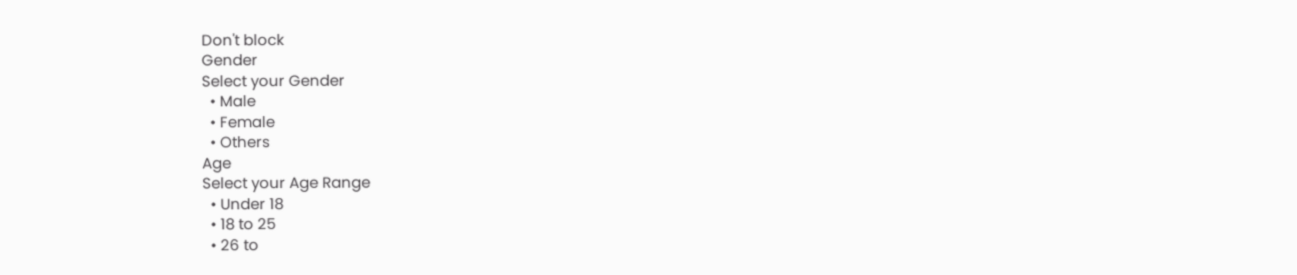Don't block
Gender
Select your Gender
  • Male
  • Female
  • Others
Age
Select your Age Range
  • Under 18
  • 18 to 25
  • 26 to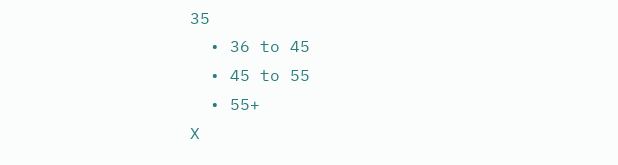35
  • 36 to 45
  • 45 to 55
  • 55+
X